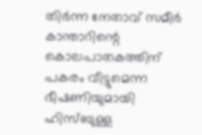തിര്‍ന്ന നേതാവ് സമീര്‍ കാന്താറിന്റെ കൊലപാതകത്തിന് പകരം വീട്ടുമെന്ന ഭീഷണിയുമായി ഹിസ്ബുള്ള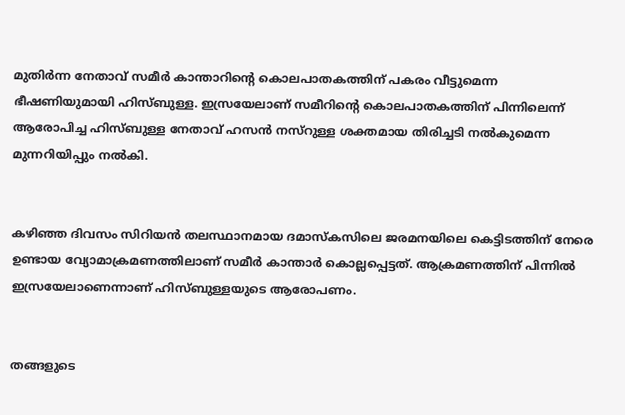മുതിര്‍ന്ന നേതാവ് സമീര്‍ കാന്താറിന്റെ കൊലപാതകത്തിന് പകരം വീട്ടുമെന്ന ഭീഷണിയുമായി ഹിസ്ബുള്ള. ഇസ്രയേലാണ് സമീറിന്റെ കൊലപാതകത്തിന് പിന്നിലെന്ന് ആരോപിച്ച ഹിസ്ബുള്ള നേതാവ് ഹസന്‍ നസ്‌റുള്ള ശക്തമായ തിരിച്ചടി നല്‍കുമെന്ന മുന്നറിയിപ്പും നല്‍കി.


കഴിഞ്ഞ ദിവസം സിറിയന്‍ തലസ്ഥാനമായ ദമാസ്‌കസിലെ ജരമനയിലെ കെട്ടിടത്തിന് നേരെ ഉണ്ടായ വ്യോമാക്രമണത്തിലാണ് സമീര്‍ കാന്താര്‍ കൊല്ലപ്പെട്ടത്. ആക്രമണത്തിന് പിന്നില്‍ ഇസ്രയേലാണെന്നാണ് ഹിസ്ബുള്ളയുടെ ആരോപണം.


തങ്ങളുടെ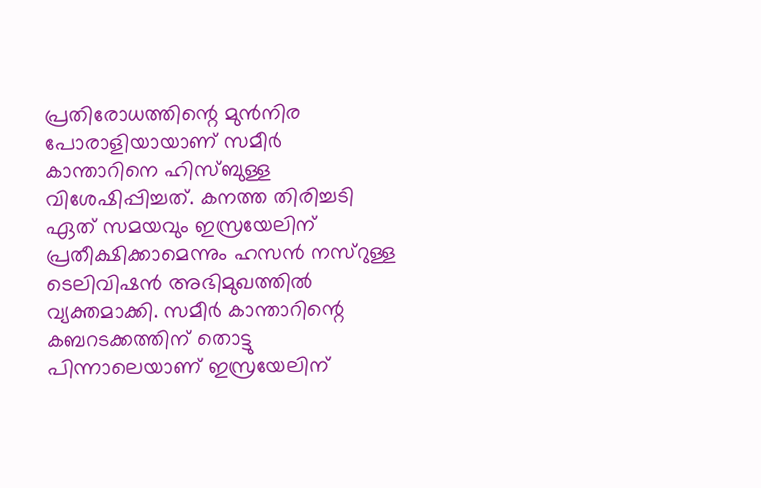പ്രതിരോധത്തിന്റെ മുന്‍നിര പോരാളിയായാണ് സമീര്‍ കാന്താറിനെ ഹിസ്ബുള്ള വിശേഷിപ്പിച്ചത്. കനത്ത തിരിച്ചടി ഏത് സമയവും ഇസ്രയേലിന് പ്രതീക്ഷിക്കാമെന്നും ഹസന്‍ നസ്‌റുള്ള ടെലിവിഷന്‍ അഭിമുഖത്തില്‍ വ്യക്തമാക്കി. സമീര്‍ കാന്താറിന്റെ കബറടക്കത്തിന് തൊട്ടു പിന്നാലെയാണ് ഇസ്രയേലിന്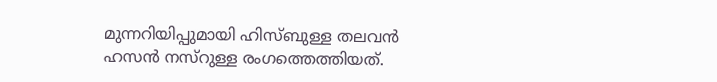മുന്നറിയിപ്പുമായി ഹിസ്ബുള്ള തലവന്‍ ഹസന്‍ നസ്‌റുള്ള രംഗത്തെത്തിയത്.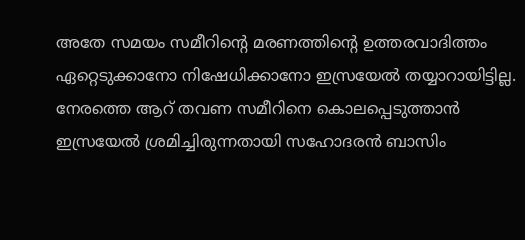അതേ സമയം സമീറിന്റെ മരണത്തിന്റെ ഉത്തരവാദിത്തം ഏറ്റെടുക്കാനോ നിഷേധിക്കാനോ ഇസ്രയേല്‍ തയ്യാറായിട്ടില്ല. നേരത്തെ ആറ് തവണ സമീറിനെ കൊലപ്പെടുത്താന്‍ ഇസ്രയേല്‍ ശ്രമിച്ചിരുന്നതായി സഹോദരന്‍ ബാസിം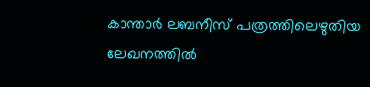കാന്താര്‍ ലബനീസ് പത്രത്തിലെഴുതിയ ലേഖനത്തില്‍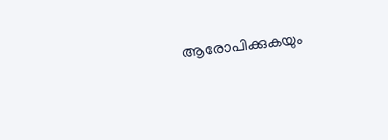ആരോപിക്കുകയും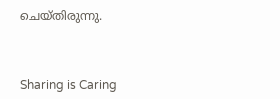ചെയ്തിരുന്നു.



Sharing is Caring